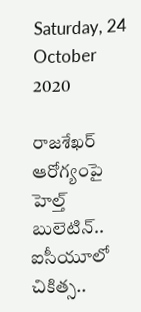Saturday, 24 October 2020

రాజశేఖర్ ఆరోగ్యంపై హెల్త్ బులెటిన్.. ఐసీయూలో చికిత్స..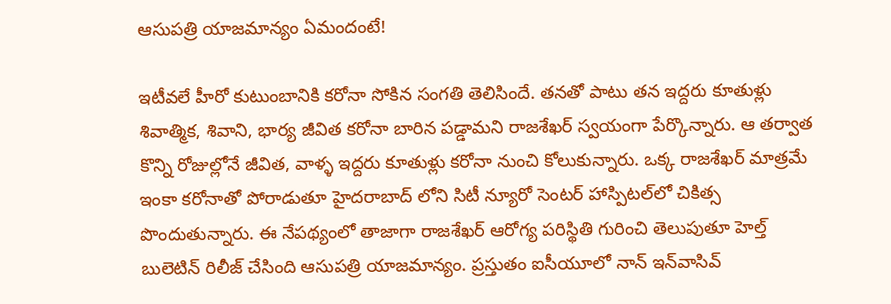ఆసుపత్రి యాజమాన్యం ఏమందంటే!

ఇటీవలే హీరో కుటుంబానికి కరోనా సోకిన సంగతి తెలిసిందే. తనతో పాటు తన ఇద్దరు కూతుళ్లు శివాత్మిక, శివాని, భార్య జీవిత కరోనా బారిన పడ్డామని రాజశేఖర్ స్వయంగా పేర్కొన్నారు. ఆ తర్వాత కొన్ని రోజుల్లోనే జీవిత, వాళ్ళ ఇద్దరు కూతుళ్లు కరోనా నుంచి కోలుకున్నారు. ఒక్క రాజశేఖర్ మాత్రమే ఇంకా కరోనాతో పోరాడుతూ హైదరాబాద్ లోని సిటీ న్యూరో సెంటర్ హాస్పిటల్‌లో చికిత్స పొందుతున్నారు. ఈ నేపథ్యంలో తాజాగా రాజశేఖర్ ఆరోగ్య పరిస్థితి గురించి తెలుపుతూ హెల్త్ బులెటిన్ రిలీజ్ చేసింది ఆసుపత్రి యాజమాన్యం. ప్రస్తుతం ఐసీయూలో నాన్‌ ఇన్‌వాసివ్‌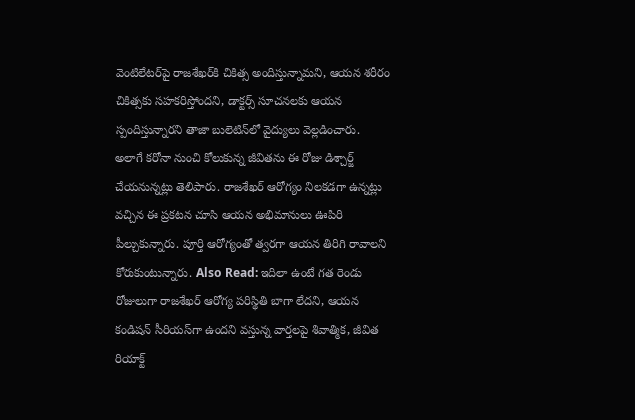వెంటిలేటర్‌పై రాజశేఖర్‌కి చికిత్స అందిస్తున్నామని, ఆయన శరీరం చికిత్సకు సహకరిస్తోందని, డాక్టర్స్ సూచనలకు ఆయన స్పందిస్తున్నారని తాజా బులెటిన్‌లో వైద్యులు వెల్లడించారు. అలాగే కరోనా నుంచి కోలుకున్న జీవితను ఈ రోజు డిశ్చార్జ్ చేయనున్నట్లు తెలిపారు. రాజశేఖర్ ఆరోగ్యం నిలకడగా ఉన్నట్లు వచ్చిన ఈ ప్రకటన చూసి ఆయన అభిమానులు ఊపిరి పీల్చుకున్నారు. పూర్తి ఆరోగ్యంతో త్వరగా ఆయన తిరిగి రావాలని కోరుకుంటున్నారు. Also Read: ఇదిలా ఉంటే గత రెండు రోజులుగా రాజశేఖర్ ఆరోగ్య పరిస్థితి బాగా లేదని, ఆయన కండిషన్ సీరియస్‌గా ఉందని వస్తున్న వార్తలపై శివాత్మిక, జీవిత రియాక్ట్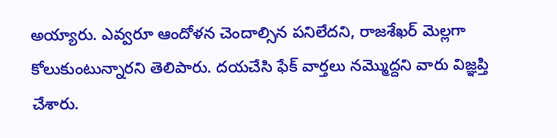అయ్యారు. ఎవ్వరూ ఆందోళన చెందాల్సిన పనిలేదని, రాజశేఖర్ మెల్లగా కోలుకుంటున్నారని తెలిపారు. దయచేసి ఫేక్ వార్తలు నమ్మొద్దని వారు విజ్ఞప్తి చేశారు.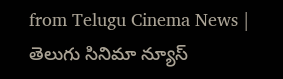from Telugu Cinema News | తెలుగు సినిమా న్యూస్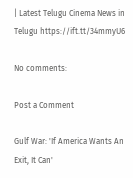| Latest Telugu Cinema News in Telugu https://ift.tt/34mmyU6

No comments:

Post a Comment

Gulf War: 'If America Wants An Exit, It Can'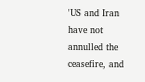'US and Iran have not annulled the ceasefire, and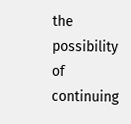the possibility of continuing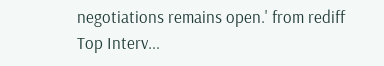negotiations remains open.' from rediff Top Interv...